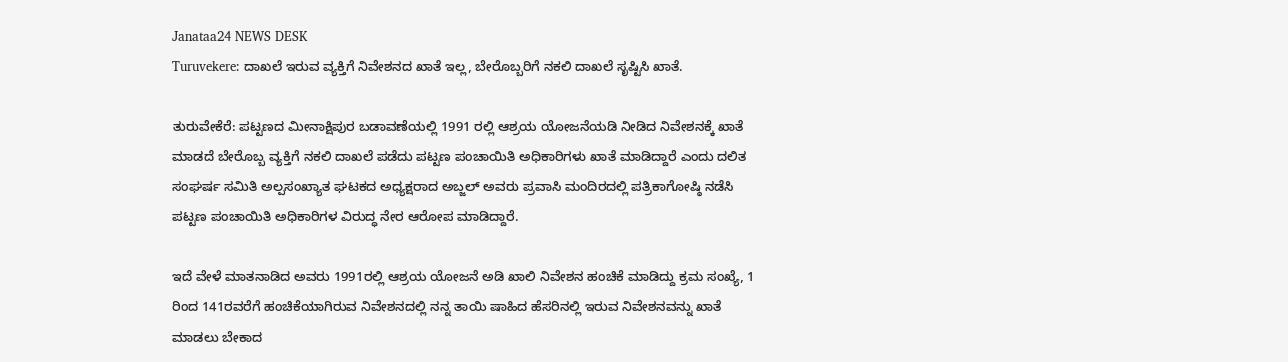Janataa24 NEWS DESK
Turuvekere: ದಾಖಲೆ ಇರುವ ವ್ಯಕ್ತಿಗೆ ನಿವೇಶನದ ಖಾತೆ ಇಲ್ಲ, ಬೇರೊಬ್ಬರಿಗೆ ನಕಲಿ ದಾಖಲೆ ಸೃಷ್ಟಿಸಿ ಖಾತೆ.

ತುರುವೇಕೆರೆ: ಪಟ್ಟಣದ ಮೀನಾಕ್ಷಿಪುರ ಬಡಾವಣೆಯಲ್ಲಿ 1991 ರಲ್ಲಿ ಆಶ್ರಯ ಯೋಜನೆಯಡಿ ನೀಡಿದ ನಿವೇಶನಕ್ಕೆ ಖಾತೆ ಮಾಡದೆ ಬೇರೊಬ್ಬ ವ್ಯಕ್ತಿಗೆ ನಕಲಿ ದಾಖಲೆ ಪಡೆದು ಪಟ್ಟಣ ಪಂಚಾಯಿತಿ ಅಧಿಕಾರಿಗಳು ಖಾತೆ ಮಾಡಿದ್ದಾರೆ ಎಂದು ದಲಿತ ಸಂಘರ್ಷ ಸಮಿತಿ ಅಲ್ಪಸಂಖ್ಯಾತ ಘಟಕದ ಅಧ್ಯಕ್ಷರಾದ ಅಬ್ಜಲ್ ಅವರು ಪ್ರವಾಸಿ ಮಂದಿರದಲ್ಲಿ ಪತ್ರಿಕಾಗೋಷ್ಠಿ ನಡೆಸಿ ಪಟ್ಟಣ ಪಂಚಾಯಿತಿ ಅಧಿಕಾರಿಗಳ ವಿರುದ್ಧ ನೇರ ಆರೋಪ ಮಾಡಿದ್ದಾರೆ.

ಇದೆ ವೇಳೆ ಮಾತನಾಡಿದ ಅವರು 1991ರಲ್ಲಿ ಆಶ್ರಯ ಯೋಜನೆ ಅಡಿ ಖಾಲಿ ನಿವೇಶನ ಹಂಚಿಕೆ ಮಾಡಿದ್ದು ಕ್ರಮ ಸಂಖ್ಯೆ, 1 ರಿಂದ 141ರವರೆಗೆ ಹಂಚಿಕೆಯಾಗಿರುವ ನಿವೇಶನದಲ್ಲಿ ನನ್ನ ತಾಯಿ ಷಾಹಿದ ಹೆಸರಿನಲ್ಲಿ ಇರುವ ನಿವೇಶನವನ್ನು ಖಾತೆ ಮಾಡಲು ಬೇಕಾದ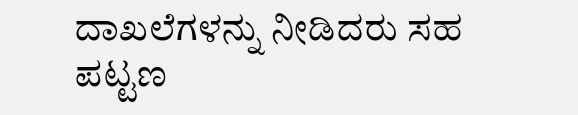ದಾಖಲೆಗಳನ್ನು ನೀಡಿದರು ಸಹ ಪಟ್ಟಣ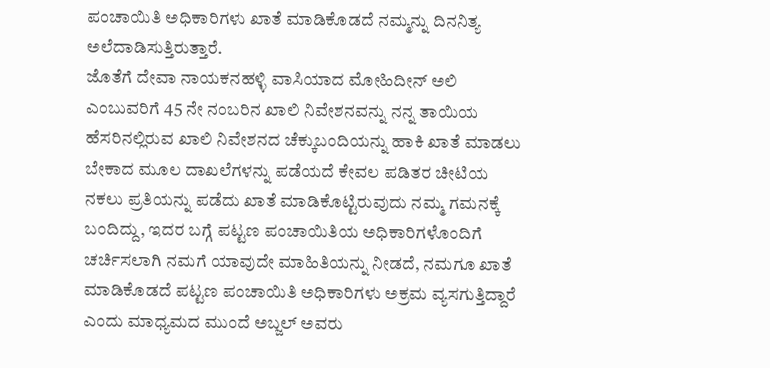ಪಂಚಾಯಿತಿ ಅಧಿಕಾರಿಗಳು ಖಾತೆ ಮಾಡಿಕೊಡದೆ ನಮ್ಮನ್ನು ದಿನನಿತ್ಯ ಅಲೆದಾಡಿಸುತ್ತಿರುತ್ತಾರೆ.
ಜೊತೆಗೆ ದೇವಾ ನಾಯಕನಹಳ್ಳಿ ವಾಸಿಯಾದ ಮೋಹಿದೀನ್ ಅಲಿ ಎಂಬುವರಿಗೆ 45 ನೇ ನಂಬರಿನ ಖಾಲಿ ನಿವೇಶನವನ್ನು ನನ್ನ ತಾಯಿಯ ಹೆಸರಿನಲ್ಲಿರುವ ಖಾಲಿ ನಿವೇಶನದ ಚೆಕ್ಕುಬಂದಿಯನ್ನು ಹಾಕಿ ಖಾತೆ ಮಾಡಲು ಬೇಕಾದ ಮೂಲ ದಾಖಲೆಗಳನ್ನು ಪಡೆಯದೆ ಕೇವಲ ಪಡಿತರ ಚೀಟಿಯ ನಕಲು ಪ್ರತಿಯನ್ನು ಪಡೆದು ಖಾತೆ ಮಾಡಿಕೊಟ್ಟಿರುವುದು ನಮ್ಮ ಗಮನಕ್ಕೆ ಬಂದಿದ್ದು, ಇದರ ಬಗ್ಗೆ ಪಟ್ಟಣ ಪಂಚಾಯಿತಿಯ ಅಧಿಕಾರಿಗಳೊಂದಿಗೆ ಚರ್ಚಿಸಲಾಗಿ ನಮಗೆ ಯಾವುದೇ ಮಾಹಿತಿಯನ್ನು ನೀಡದೆ, ನಮಗೂ ಖಾತೆ ಮಾಡಿಕೊಡದೆ ಪಟ್ಟಣ ಪಂಚಾಯಿತಿ ಅಧಿಕಾರಿಗಳು ಅಕ್ರಮ ವ್ಯಸಗುತ್ತಿದ್ದಾರೆ ಎಂದು ಮಾಧ್ಯಮದ ಮುಂದೆ ಅಬ್ಜಲ್ ಅವರು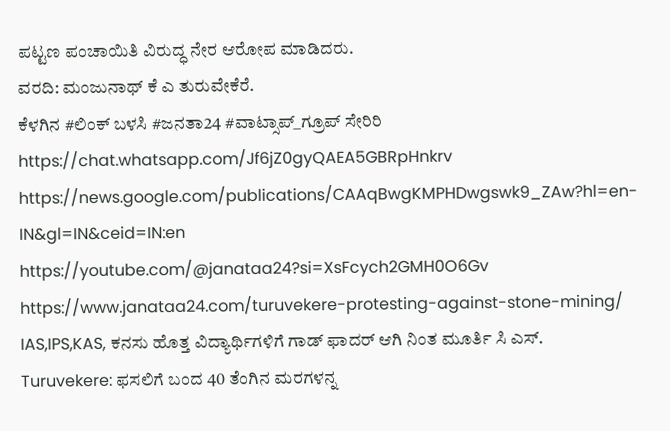ಪಟ್ಟಣ ಪಂಚಾಯಿತಿ ವಿರುದ್ಧ ನೇರ ಆರೋಪ ಮಾಡಿದರು.
ವರದಿ: ಮಂಜುನಾಥ್ ಕೆ ಎ ತುರುವೇಕೆರೆ.
ಕೆಳಗಿನ #ಲಿಂಕ್ ಬಳಸಿ #ಜನತಾ24 #ವಾಟ್ಸಾಪ್_ಗ್ರೂಪ್ ಸೇರಿರಿ https://chat.whatsapp.com/Jf6jZ0gyQAEA5GBRpHnkrv
https://news.google.com/publications/CAAqBwgKMPHDwgswk9_ZAw?hl=en-IN&gl=IN&ceid=IN:en
https://youtube.com/@janataa24?si=XsFcych2GMH0O6Gv
https://www.janataa24.com/turuvekere-protesting-against-stone-mining/
IAS,IPS,KAS, ಕನಸು ಹೊತ್ತ ವಿದ್ಯಾರ್ಥಿಗಳಿಗೆ ಗಾಡ್ ಫಾದರ್ ಆಗಿ ನಿಂತ ಮೂರ್ತಿ ಸಿ ಎಸ್.
Turuvekere: ಫಸಲಿಗೆ ಬಂದ 40 ತೆಂಗಿನ ಮರಗಳನ್ನ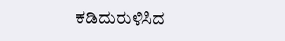ಕಡಿದುರುಳಿಸಿದ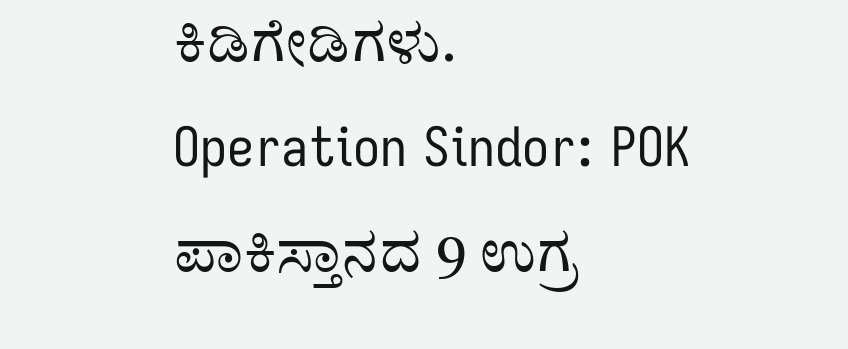ಕಿಡಿಗೇಡಿಗಳು.
Operation Sindor: POK ಪಾಕಿಸ್ತಾನದ 9 ಉಗ್ರ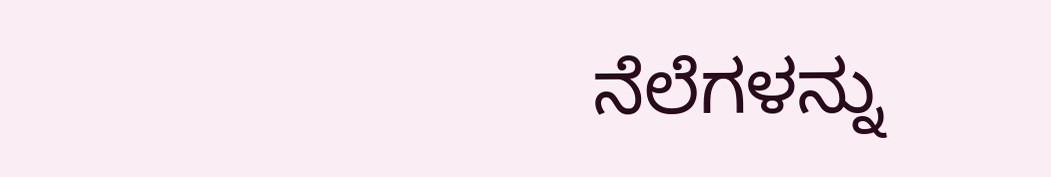ನೆಲೆಗಳನ್ನು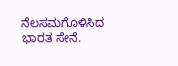ನೆಲಸಮಗೊಳಿಸಿದ ಭಾರತ ಸೇನೆ.